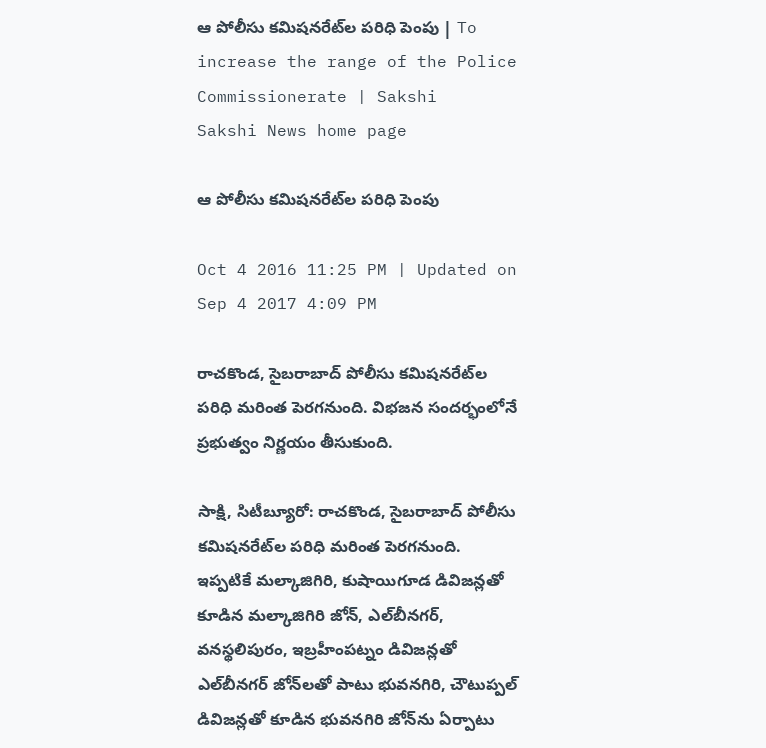ఆ పోలీసు కమిషనరేట్‌ల పరిధి పెంపు | To increase the range of the Police Commissionerate | Sakshi
Sakshi News home page

ఆ పోలీసు కమిషనరేట్‌ల పరిధి పెంపు

Oct 4 2016 11:25 PM | Updated on Sep 4 2017 4:09 PM

రాచకొండ, సైబరాబాద్‌ పోలీసు కమిషనరేట్‌ల పరిధి మరింత పెరగనుంది. విభజన సందర్భంలోనే ప్రభుత్వం నిర్ణయం తీసుకుంది.

సాక్షి, సిటీబ్యూరో: రాచకొండ, సైబరాబాద్‌ పోలీసు కమిషనరేట్‌ల పరిధి మరింత పెరగనుంది. ఇప్పటికే మల్కాజిగిరి, కుషాయిగూడ డివిజన్లతో కూడిన మల్కాజిగిరి జోన్, ఎల్‌బీనగర్, వనస్థలిపురం, ఇబ్రహీంపట్నం డివిజన్లతో ఎల్‌బీనగర్‌ జోన్‌లతో పాటు భువనగిరి, చౌటుప్పల్‌ డివిజన్లతో కూడిన భువనగిరి జోన్‌ను ఏర్పాటు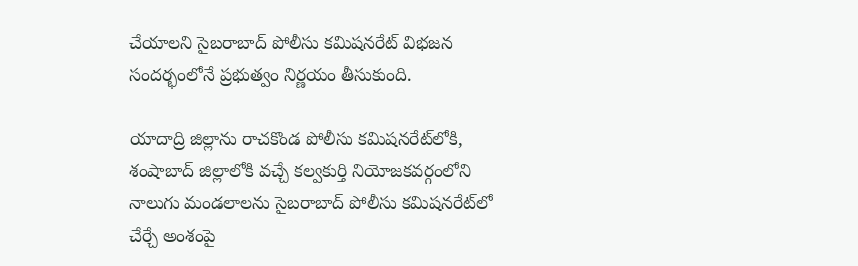చేయాలని సైబరాబాద్‌ పోలీసు కమిషనరేట్‌ విభజన సందర్భంలోనే ప్రభుత్వం నిర్ణయం తీసుకుంది.

యాదాద్రి జిల్లాను రాచకొండ పోలీసు కమిషనరేట్‌లోకి, శంషాబాద్‌ జిల్లాలోకి వచ్చే కల్వకుర్తి నియోజకవర్గంలోని నాలుగు మండలాలను సైబరాబాద్‌ పోలీసు కమిషనరేట్‌లో చేర్చే అంశంపై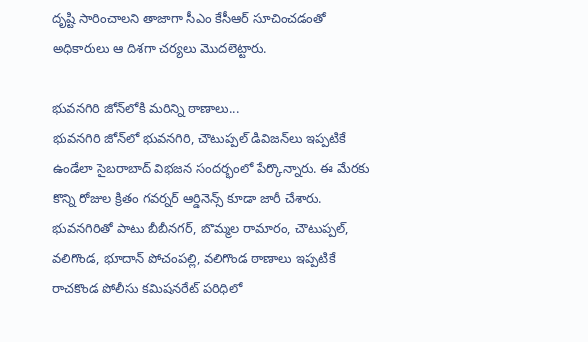దృష్టి సారించాలని తాజాగా సీఎం కేసీఆర్‌ సూచించడంతో అధికారులు ఆ దిశగా చర్యలు మొదలెట్టారు.

భువనగిరి జోన్‌లోకి మరిన్ని ఠాణాలు...
భువనగిరి జోన్‌లో భువనగిరి, చౌటుప్పల్‌ డివిజన్‌లు ఇప్పటికే ఉండేలా సైబరాబాద్‌ విభజన సందర్భంలో పేర్కొన్నారు. ఈ మేరకు కొన్ని రోజుల క్రితం గవర్నర్‌ ఆర్డినెన్స్‌ కూడా జారీ చేశారు. భువనగిరితో పాటు బీబీనగర్, బొమ్మల రామారం, చౌటుప్పల్, వలిగొండ, భూదాన్‌ పోచంపల్లి, వలిగొండ ఠాణాలు ఇప్పటికే రాచకొండ పోలీసు కమిషనరేట్‌ పరిధిలో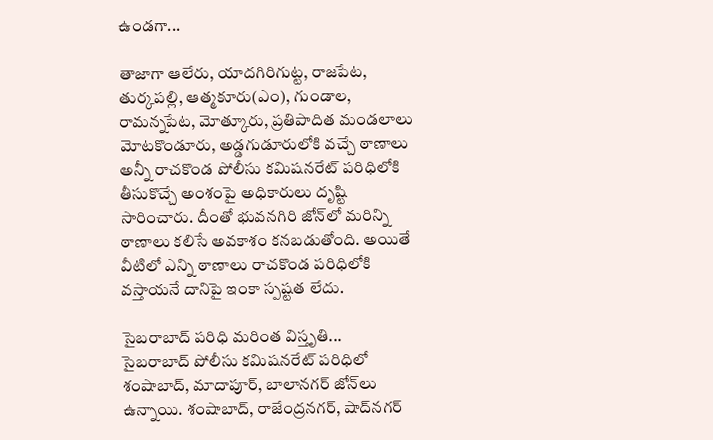ఉండగా...

తాజాగా ఆలేరు, యాదగిరిగుట్ట, రాజపేట, తుర్కపల్లి, ఆత్మకూరు(ఎం), గుండాల, రామన్నపేట, మోత్కూరు, ప్రతిపాదిత మండలాలు మోటకొండూరు, అడ్డగుడూరులోకి వచ్చే ఠాణాలు అన్నీ రాచకొండ పోలీసు కమిషనరేట్‌ పరిధిలోకి తీసుకొచ్చే అంశంపై అధికారులు దృష్టి సారించారు. దీంతో భువనగిరి జోన్‌లో మరిన్ని ఠాణాలు కలిసే అవకాశం కనబడుతోంది. అయితే వీటిలో ఎన్ని ఠాణాలు రాచకొండ పరిధిలోకి వస్తాయనే దానిపై ఇంకా స్పష్టత లేదు.

సైబరాబాద్‌ పరిధి మరింత విస్తృతి...
సైబరాబాద్‌ పోలీసు కమిషనరేట్‌ పరిధిలో శంషాబాద్, మాదాపూర్, బాలానగర్‌ జోన్‌లు ఉన్నాయి. శంషాబాద్, రాజేంద్రనగర్, షాద్‌నగర్‌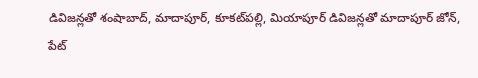డివిజన్లతో శంషాబాద్, మాదాపూర్, కూకట్‌పల్లి, మియాపూర్‌ డివిజన్లతో మాదాపూర్‌ జోన్, పేట్‌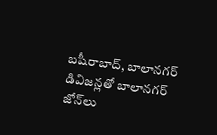బషీరాబాద్, బాలానగర్‌ డివిజన్లతో బాలానగర్‌ జోన్‌లు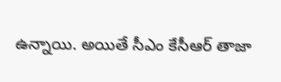ఉన్నాయి. అయితే సీఎం కేసీఆర్‌ తాజా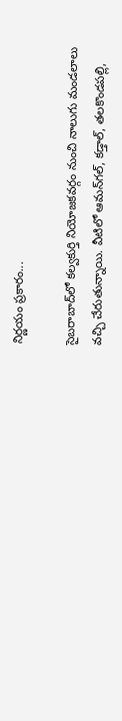నిర్ణయం ప్రకారం...

సైబరాబాద్‌లో కల్వకుర్తి నియోజకవర్గం నుంచి నాలుగు మండలాలు వచ్చి చేరుతున్నాయి. వీటిలో ఆమన్‌గల్, కడ్తాల్, తలకొండపల్లి,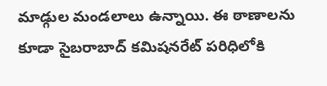మాడ్గుల మండలాలు ఉన్నాయి. ఈ ఠాణాలను కూడా సైబరాబాద్‌ కమిషనరేట్‌ పరిధిలోకి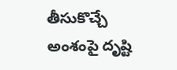తీసుకొచ్చే అంశంపై దృష్టి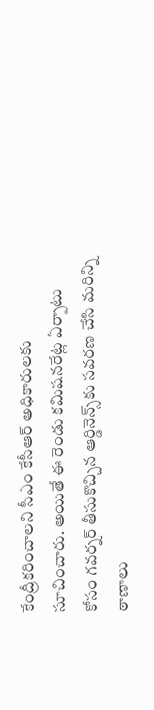కేంద్రీకరించాలని సీఎం కేసీఆర్‌ అధికారులకు సూచించారు. అయితే ఈ రెండు కమిషనరేట్ల ఏర్పాటు కోసం గవర్నర్‌ తీసుకొచ్చిన ఆర్డినెన్స్‌కు సవరణ చేసి మరిన్ని ఠాణాలు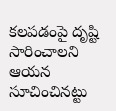కలపడంపై దృష్టి సారించాలని ఆయన సూచించినట్టు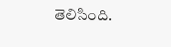తెలిసింది.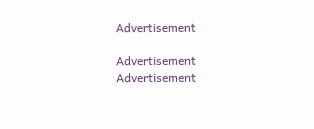Advertisement

Advertisement
Advertisement